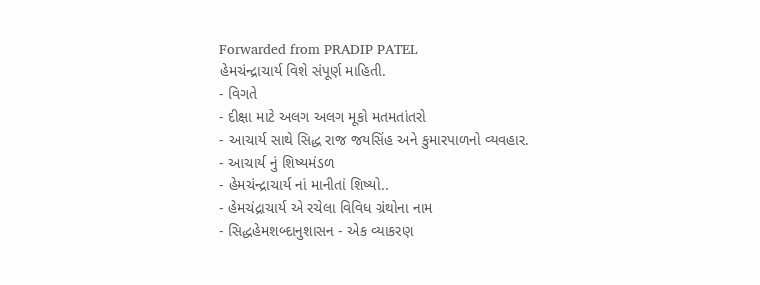Forwarded from PRADIP PATEL
હેમચંન્દ્રાચાર્ય વિશે સંપૂર્ણ માહિતી.
- વિગતે
- દીક્ષા માટે અલગ અલગ મૂકો મતમતાંતરો
- આચાર્ય સાથે સિદ્ધ રાજ જયસિંહ અને કુમારપાળનો વ્યવહાર.
- આચાર્ય નું શિષ્યમંડળ
- હેમચંન્દ્રાચાર્ય નાં માનીતાં શિષ્યો..
- હેમચંદ્રાચાર્ય એ રચેલા વિવિધ ગ્રંથોના નામ
- સિદ્ધહેમશબ્દાનુશાસન - એક વ્યાકરણ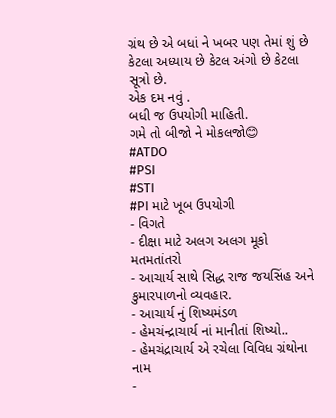ગ્રંથ છે એ બધાં ને ખબર પણ તેમાં શું છે કેટલા અધ્યાય છે કેટલ અંગો છે કેટલા સૂત્રો છે.
એક દમ નવું .
બધી જ ઉપયોગી માહિતી.
ગમે તો બીજો ને મોકલજો😊
#ATDO
#PSI
#STI
#PI માટે ખૂબ ઉપયોગી
- વિગતે
- દીક્ષા માટે અલગ અલગ મૂકો મતમતાંતરો
- આચાર્ય સાથે સિદ્ધ રાજ જયસિંહ અને કુમારપાળનો વ્યવહાર.
- આચાર્ય નું શિષ્યમંડળ
- હેમચંન્દ્રાચાર્ય નાં માનીતાં શિષ્યો..
- હેમચંદ્રાચાર્ય એ રચેલા વિવિધ ગ્રંથોના નામ
-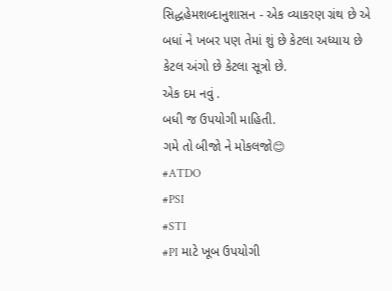સિદ્ધહેમશબ્દાનુશાસન - એક વ્યાકરણ ગ્રંથ છે એ બધાં ને ખબર પણ તેમાં શું છે કેટલા અધ્યાય છે કેટલ અંગો છે કેટલા સૂત્રો છે.
એક દમ નવું .
બધી જ ઉપયોગી માહિતી.
ગમે તો બીજો ને મોકલજો😊
#ATDO
#PSI
#STI
#PI માટે ખૂબ ઉપયોગી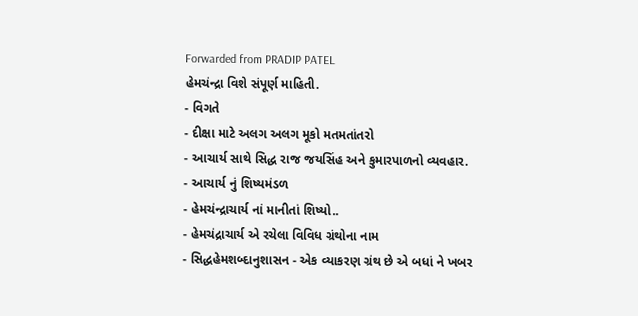Forwarded from PRADIP PATEL
હેમચંન્દ્રા વિશે સંપૂર્ણ માહિતી.
- વિગતે
- દીક્ષા માટે અલગ અલગ મૂકો મતમતાંતરો
- આચાર્ય સાથે સિદ્ધ રાજ જયસિંહ અને કુમારપાળનો વ્યવહાર.
- આચાર્ય નું શિષ્યમંડળ
- હેમચંન્દ્રાચાર્ય નાં માનીતાં શિષ્યો..
- હેમચંદ્રાચાર્ય એ રચેલા વિવિધ ગ્રંથોના નામ
- સિદ્ધહેમશબ્દાનુશાસન - એક વ્યાકરણ ગ્રંથ છે એ બધાં ને ખબર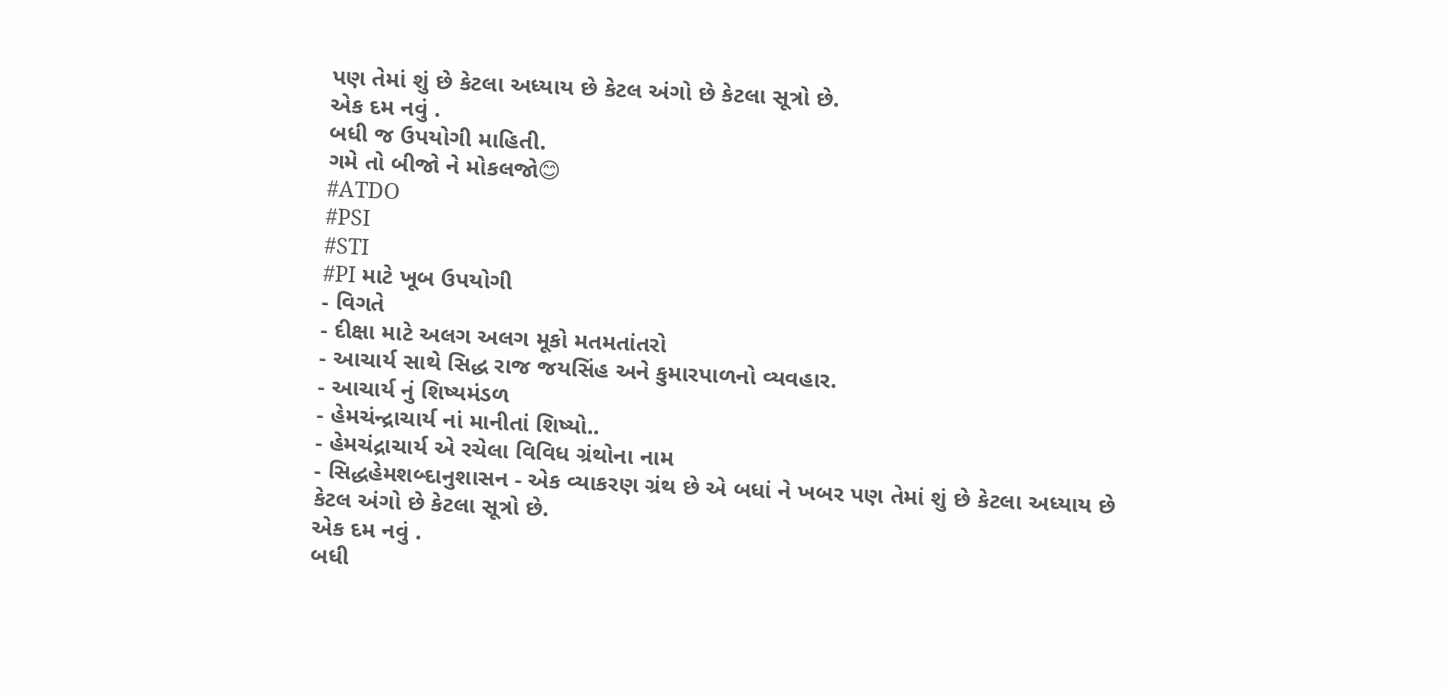પણ તેમાં શું છે કેટલા અધ્યાય છે કેટલ અંગો છે કેટલા સૂત્રો છે.
એક દમ નવું .
બધી જ ઉપયોગી માહિતી.
ગમે તો બીજો ને મોકલજો😊
#ATDO
#PSI
#STI
#PI માટે ખૂબ ઉપયોગી
- વિગતે
- દીક્ષા માટે અલગ અલગ મૂકો મતમતાંતરો
- આચાર્ય સાથે સિદ્ધ રાજ જયસિંહ અને કુમારપાળનો વ્યવહાર.
- આચાર્ય નું શિષ્યમંડળ
- હેમચંન્દ્રાચાર્ય નાં માનીતાં શિષ્યો..
- હેમચંદ્રાચાર્ય એ રચેલા વિવિધ ગ્રંથોના નામ
- સિદ્ધહેમશબ્દાનુશાસન - એક વ્યાકરણ ગ્રંથ છે એ બધાં ને ખબર પણ તેમાં શું છે કેટલા અધ્યાય છે કેટલ અંગો છે કેટલા સૂત્રો છે.
એક દમ નવું .
બધી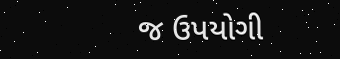જ ઉપયોગી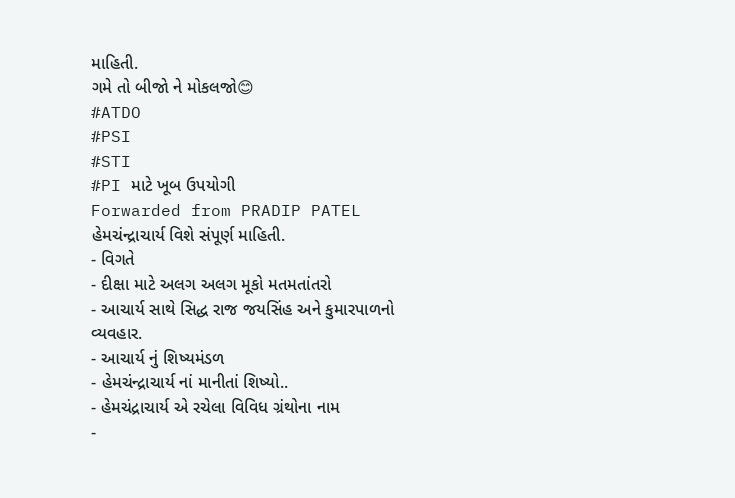માહિતી.
ગમે તો બીજો ને મોકલજો😊
#ATDO
#PSI
#STI
#PI માટે ખૂબ ઉપયોગી
Forwarded from PRADIP PATEL
હેમચંન્દ્રાચાર્ય વિશે સંપૂર્ણ માહિતી.
- વિગતે
- દીક્ષા માટે અલગ અલગ મૂકો મતમતાંતરો
- આચાર્ય સાથે સિદ્ધ રાજ જયસિંહ અને કુમારપાળનો વ્યવહાર.
- આચાર્ય નું શિષ્યમંડળ
- હેમચંન્દ્રાચાર્ય નાં માનીતાં શિષ્યો..
- હેમચંદ્રાચાર્ય એ રચેલા વિવિધ ગ્રંથોના નામ
-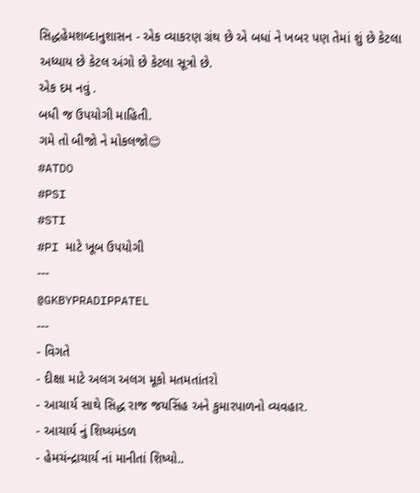સિદ્ધહેમશબ્દાનુશાસન - એક વ્યાકરણ ગ્રંથ છે એ બધાં ને ખબર પણ તેમાં શું છે કેટલા અધ્યાય છે કેટલ અંગો છે કેટલા સૂત્રો છે.
એક દમ નવું .
બધી જ ઉપયોગી માહિતી.
ગમે તો બીજો ને મોકલજો😊
#ATDO
#PSI
#STI
#PI માટે ખૂબ ઉપયોગી
---
@GKBYPRADIPPATEL
---
- વિગતે
- દીક્ષા માટે અલગ અલગ મૂકો મતમતાંતરો
- આચાર્ય સાથે સિદ્ધ રાજ જયસિંહ અને કુમારપાળનો વ્યવહાર.
- આચાર્ય નું શિષ્યમંડળ
- હેમચંન્દ્રાચાર્ય નાં માનીતાં શિષ્યો..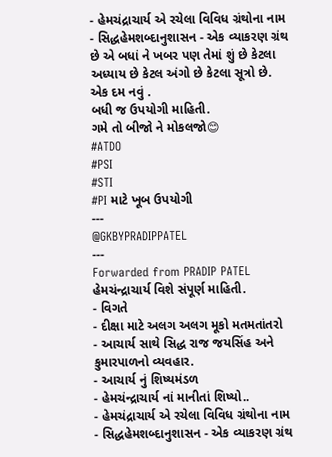- હેમચંદ્રાચાર્ય એ રચેલા વિવિધ ગ્રંથોના નામ
- સિદ્ધહેમશબ્દાનુશાસન - એક વ્યાકરણ ગ્રંથ છે એ બધાં ને ખબર પણ તેમાં શું છે કેટલા અધ્યાય છે કેટલ અંગો છે કેટલા સૂત્રો છે.
એક દમ નવું .
બધી જ ઉપયોગી માહિતી.
ગમે તો બીજો ને મોકલજો😊
#ATDO
#PSI
#STI
#PI માટે ખૂબ ઉપયોગી
---
@GKBYPRADIPPATEL
---
Forwarded from PRADIP PATEL
હેમચંન્દ્રાચાર્ય વિશે સંપૂર્ણ માહિતી.
- વિગતે
- દીક્ષા માટે અલગ અલગ મૂકો મતમતાંતરો
- આચાર્ય સાથે સિદ્ધ રાજ જયસિંહ અને કુમારપાળનો વ્યવહાર.
- આચાર્ય નું શિષ્યમંડળ
- હેમચંન્દ્રાચાર્ય નાં માનીતાં શિષ્યો..
- હેમચંદ્રાચાર્ય એ રચેલા વિવિધ ગ્રંથોના નામ
- સિદ્ધહેમશબ્દાનુશાસન - એક વ્યાકરણ ગ્રંથ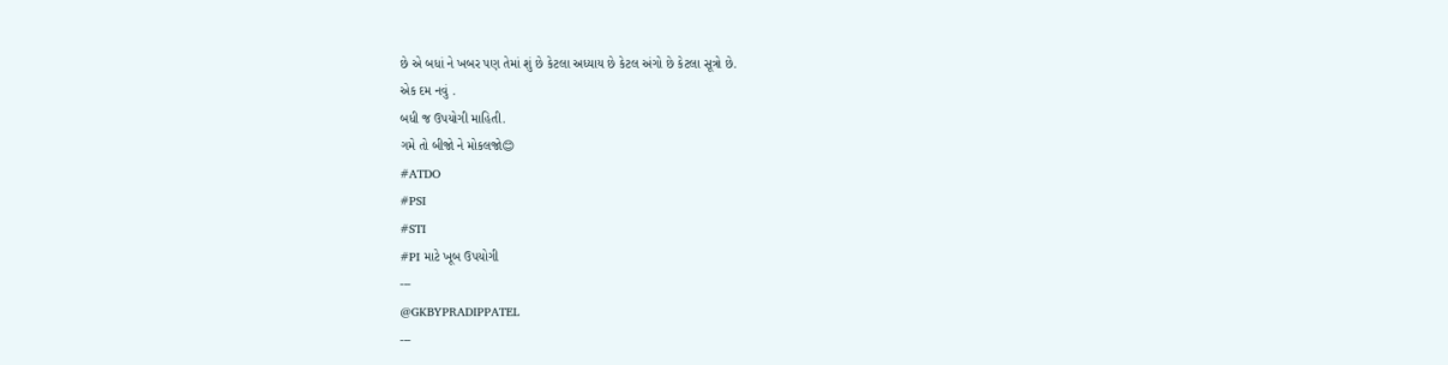છે એ બધાં ને ખબર પણ તેમાં શું છે કેટલા અધ્યાય છે કેટલ અંગો છે કેટલા સૂત્રો છે.
એક દમ નવું .
બધી જ ઉપયોગી માહિતી.
ગમે તો બીજો ને મોકલજો😊
#ATDO
#PSI
#STI
#PI માટે ખૂબ ઉપયોગી
---
@GKBYPRADIPPATEL
---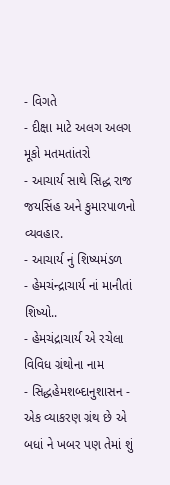- વિગતે
- દીક્ષા માટે અલગ અલગ મૂકો મતમતાંતરો
- આચાર્ય સાથે સિદ્ધ રાજ જયસિંહ અને કુમારપાળનો વ્યવહાર.
- આચાર્ય નું શિષ્યમંડળ
- હેમચંન્દ્રાચાર્ય નાં માનીતાં શિષ્યો..
- હેમચંદ્રાચાર્ય એ રચેલા વિવિધ ગ્રંથોના નામ
- સિદ્ધહેમશબ્દાનુશાસન - એક વ્યાકરણ ગ્રંથ છે એ બધાં ને ખબર પણ તેમાં શું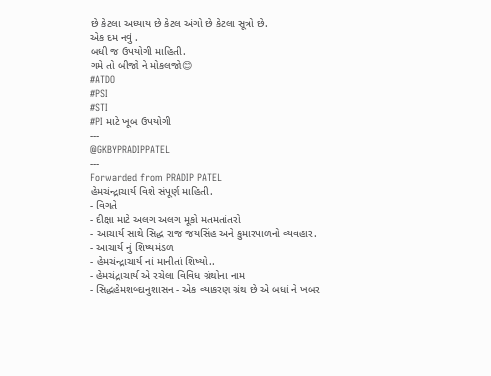છે કેટલા અધ્યાય છે કેટલ અંગો છે કેટલા સૂત્રો છે.
એક દમ નવું .
બધી જ ઉપયોગી માહિતી.
ગમે તો બીજો ને મોકલજો😊
#ATDO
#PSI
#STI
#PI માટે ખૂબ ઉપયોગી
---
@GKBYPRADIPPATEL
---
Forwarded from PRADIP PATEL
હેમચંન્દ્રાચાર્ય વિશે સંપૂર્ણ માહિતી.
- વિગતે
- દીક્ષા માટે અલગ અલગ મૂકો મતમતાંતરો
- આચાર્ય સાથે સિદ્ધ રાજ જયસિંહ અને કુમારપાળનો વ્યવહાર.
- આચાર્ય નું શિષ્યમંડળ
- હેમચંન્દ્રાચાર્ય નાં માનીતાં શિષ્યો..
- હેમચંદ્રાચાર્ય એ રચેલા વિવિધ ગ્રંથોના નામ
- સિદ્ધહેમશબ્દાનુશાસન - એક વ્યાકરણ ગ્રંથ છે એ બધાં ને ખબર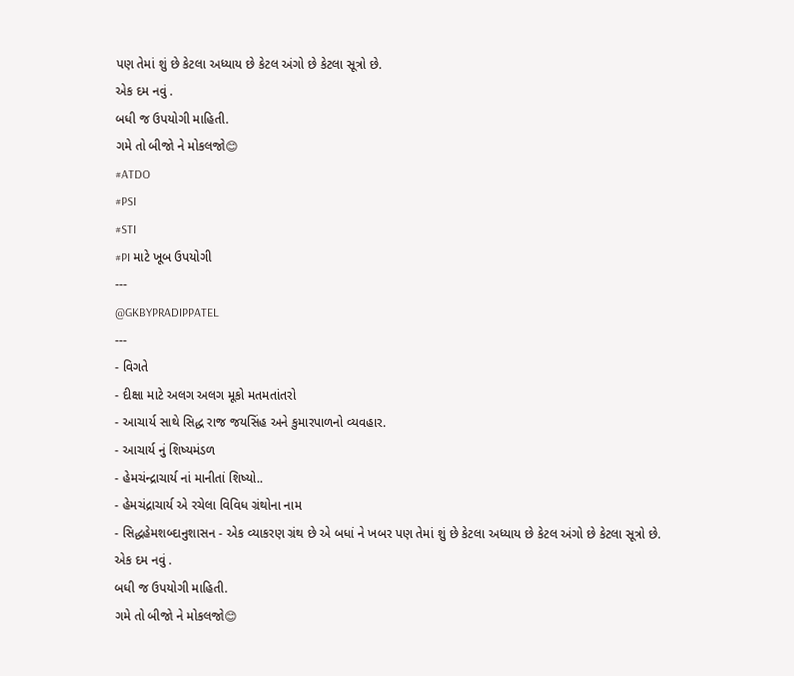પણ તેમાં શું છે કેટલા અધ્યાય છે કેટલ અંગો છે કેટલા સૂત્રો છે.
એક દમ નવું .
બધી જ ઉપયોગી માહિતી.
ગમે તો બીજો ને મોકલજો😊
#ATDO
#PSI
#STI
#PI માટે ખૂબ ઉપયોગી
---
@GKBYPRADIPPATEL
---
- વિગતે
- દીક્ષા માટે અલગ અલગ મૂકો મતમતાંતરો
- આચાર્ય સાથે સિદ્ધ રાજ જયસિંહ અને કુમારપાળનો વ્યવહાર.
- આચાર્ય નું શિષ્યમંડળ
- હેમચંન્દ્રાચાર્ય નાં માનીતાં શિષ્યો..
- હેમચંદ્રાચાર્ય એ રચેલા વિવિધ ગ્રંથોના નામ
- સિદ્ધહેમશબ્દાનુશાસન - એક વ્યાકરણ ગ્રંથ છે એ બધાં ને ખબર પણ તેમાં શું છે કેટલા અધ્યાય છે કેટલ અંગો છે કેટલા સૂત્રો છે.
એક દમ નવું .
બધી જ ઉપયોગી માહિતી.
ગમે તો બીજો ને મોકલજો😊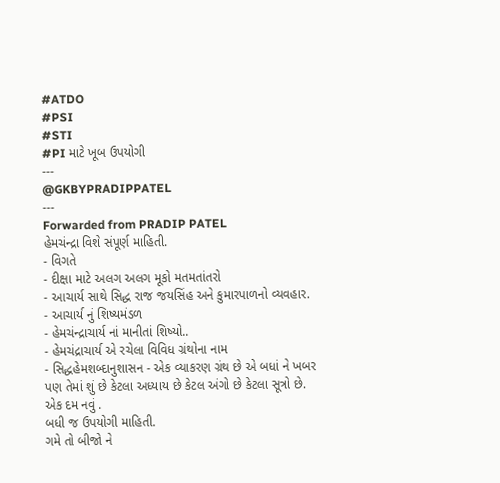#ATDO
#PSI
#STI
#PI માટે ખૂબ ઉપયોગી
---
@GKBYPRADIPPATEL
---
Forwarded from PRADIP PATEL
હેમચંન્દ્રા વિશે સંપૂર્ણ માહિતી.
- વિગતે
- દીક્ષા માટે અલગ અલગ મૂકો મતમતાંતરો
- આચાર્ય સાથે સિદ્ધ રાજ જયસિંહ અને કુમારપાળનો વ્યવહાર.
- આચાર્ય નું શિષ્યમંડળ
- હેમચંન્દ્રાચાર્ય નાં માનીતાં શિષ્યો..
- હેમચંદ્રાચાર્ય એ રચેલા વિવિધ ગ્રંથોના નામ
- સિદ્ધહેમશબ્દાનુશાસન - એક વ્યાકરણ ગ્રંથ છે એ બધાં ને ખબર પણ તેમાં શું છે કેટલા અધ્યાય છે કેટલ અંગો છે કેટલા સૂત્રો છે.
એક દમ નવું .
બધી જ ઉપયોગી માહિતી.
ગમે તો બીજો ને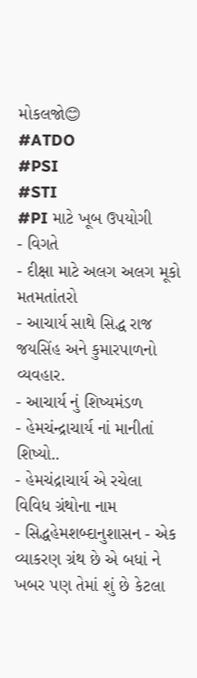મોકલજો😊
#ATDO
#PSI
#STI
#PI માટે ખૂબ ઉપયોગી
- વિગતે
- દીક્ષા માટે અલગ અલગ મૂકો મતમતાંતરો
- આચાર્ય સાથે સિદ્ધ રાજ જયસિંહ અને કુમારપાળનો વ્યવહાર.
- આચાર્ય નું શિષ્યમંડળ
- હેમચંન્દ્રાચાર્ય નાં માનીતાં શિષ્યો..
- હેમચંદ્રાચાર્ય એ રચેલા વિવિધ ગ્રંથોના નામ
- સિદ્ધહેમશબ્દાનુશાસન - એક વ્યાકરણ ગ્રંથ છે એ બધાં ને ખબર પણ તેમાં શું છે કેટલા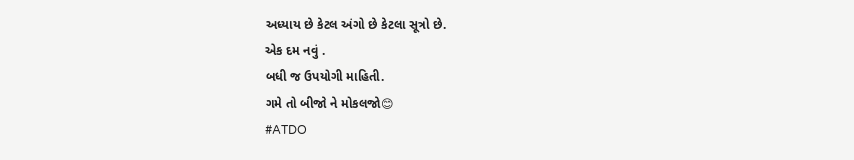અધ્યાય છે કેટલ અંગો છે કેટલા સૂત્રો છે.
એક દમ નવું .
બધી જ ઉપયોગી માહિતી.
ગમે તો બીજો ને મોકલજો😊
#ATDO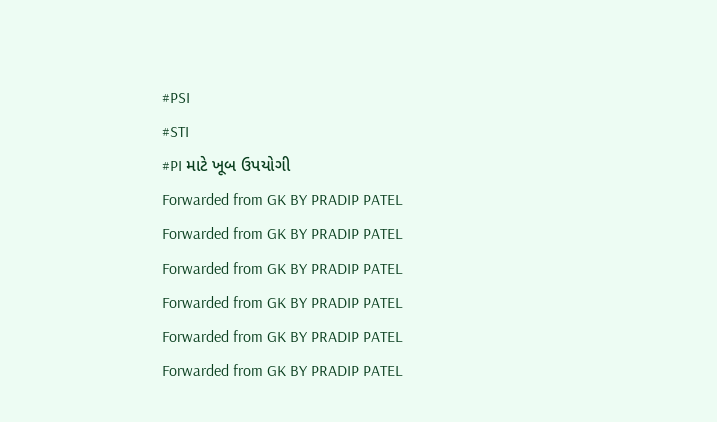#PSI
#STI
#PI માટે ખૂબ ઉપયોગી
Forwarded from GK BY PRADIP PATEL
Forwarded from GK BY PRADIP PATEL
Forwarded from GK BY PRADIP PATEL
Forwarded from GK BY PRADIP PATEL
Forwarded from GK BY PRADIP PATEL
Forwarded from GK BY PRADIP PATEL